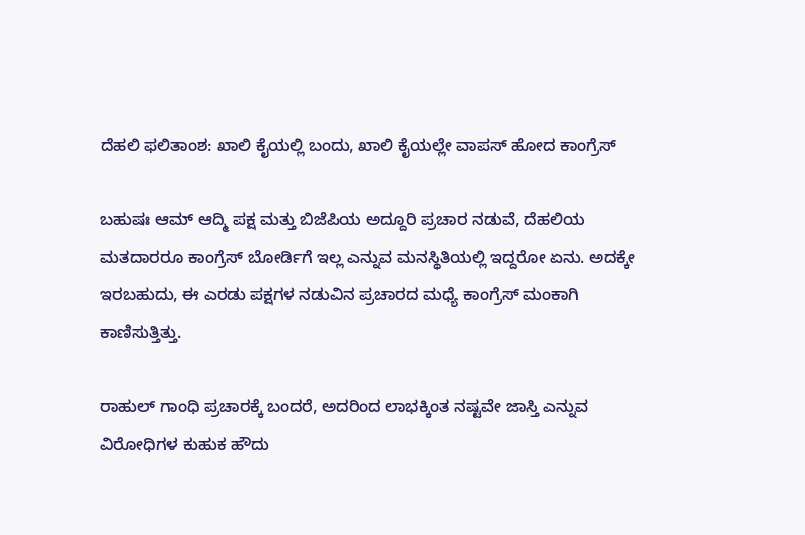ದೆಹಲಿ ಫಲಿತಾಂಶ: ಖಾಲಿ ಕೈಯಲ್ಲಿ ಬಂದು, ಖಾಲಿ ಕೈಯಲ್ಲೇ ವಾಪಸ್ ಹೋದ ಕಾಂಗ್ರೆಸ್

ಬಹುಷಃ ಆಮ್ ಆದ್ಮಿ ಪಕ್ಷ ಮತ್ತು ಬಿಜೆಪಿಯ ಅದ್ದೂರಿ ಪ್ರಚಾರ ನಡುವೆ, ದೆಹಲಿಯ ಮತದಾರರೂ ಕಾಂಗ್ರೆಸ್ ಬೋರ್ಡಿಗೆ ಇಲ್ಲ ಎನ್ನುವ ಮನಸ್ಥಿತಿಯಲ್ಲಿ ಇದ್ದರೋ ಏನು. ಅದಕ್ಕೇ ಇರಬಹುದು, ಈ ಎರಡು ಪಕ್ಷಗಳ ನಡುವಿನ ಪ್ರಚಾರದ ಮಧ್ಯೆ ಕಾಂಗ್ರೆಸ್ ಮಂಕಾಗಿ ಕಾಣಿಸುತ್ತಿತ್ತು.

ರಾಹುಲ್ ಗಾಂಧಿ ಪ್ರಚಾರಕ್ಕೆ ಬಂದರೆ, ಅದರಿಂದ ಲಾಭಕ್ಕಿಂತ ನಷ್ಟವೇ ಜಾಸ್ತಿ ಎನ್ನುವ ವಿರೋಧಿಗಳ ಕುಹುಕ ಹೌದು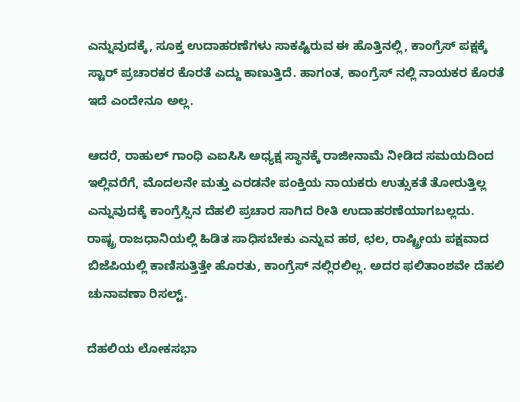ಎನ್ನುವುದಕ್ಕೆ, ಸೂಕ್ತ ಉದಾಹರಣೆಗಳು ಸಾಕಷ್ಟಿರುವ ಈ ಹೊತ್ತಿನಲ್ಲಿ, ಕಾಂಗ್ರೆಸ್ ಪಕ್ಷಕ್ಕೆ ಸ್ಟಾರ್ ಪ್ರಚಾರಕರ ಕೊರತೆ ಎದ್ದು ಕಾಣುತ್ತಿದೆ. ಹಾಗಂತ, ಕಾಂಗ್ರೆಸ್ ನಲ್ಲಿ ನಾಯಕರ ಕೊರತೆ ಇದೆ ಎಂದೇನೂ ಅಲ್ಲ.

ಆದರೆ, ರಾಹುಲ್ ಗಾಂಧಿ ಎಐಸಿಸಿ ಅಧ್ಯಕ್ಷ ಸ್ಥಾನಕ್ಕೆ ರಾಜೀನಾಮೆ ನೀಡಿದ ಸಮಯದಿಂದ ಇಲ್ಲಿವರೆಗೆ, ಮೊದಲನೇ ಮತ್ತು ಎರಡನೇ ಪಂಕ್ತಿಯ ನಾಯಕರು ಉತ್ಸುಕತೆ ತೋರುತ್ತಿಲ್ಲ ಎನ್ನುವುದಕ್ಕೆ ಕಾಂಗ್ರೆಸ್ಸಿನ ದೆಹಲಿ ಪ್ರಚಾರ ಸಾಗಿದ ರೀತಿ ಉದಾಹರಣೆಯಾಗಬಲ್ಲದು. ರಾಷ್ಟ್ರ ರಾಜಧಾನಿಯಲ್ಲಿ ಹಿಡಿತ ಸಾಧಿಸಬೇಕು ಎನ್ನುವ ಹಠ, ಛಲ, ರಾಷ್ಟ್ರೀಯ ಪಕ್ಷವಾದ ಬಿಜೆಪಿಯಲ್ಲಿ ಕಾಣಿಸುತ್ತಿತ್ತೇ ಹೊರತು, ಕಾಂಗ್ರೆಸ್ ನಲ್ಲಿರಲಿಲ್ಲ. ಅದರ ಫಲಿತಾಂಶವೇ ದೆಹಲಿ ಚುನಾವಣಾ ರಿಸಲ್ಟ್.

ದೆಹಲಿಯ ಲೋಕಸಭಾ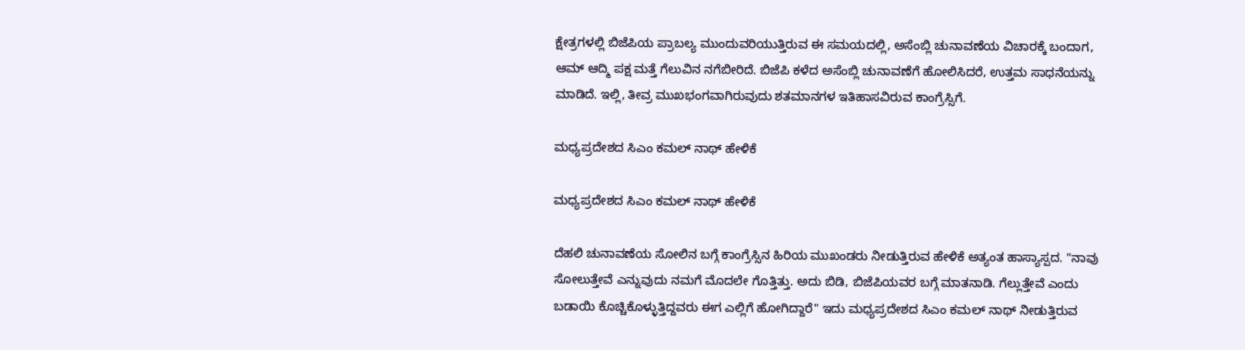ಕ್ಷೇತ್ರಗಳಲ್ಲಿ ಬಿಜೆಪಿಯ ಪ್ರಾಬಲ್ಯ ಮುಂದುವರಿಯುತ್ತಿರುವ ಈ ಸಮಯದಲ್ಲಿ, ಅಸೆಂಬ್ಲಿ ಚುನಾವಣೆಯ ವಿಚಾರಕ್ಕೆ ಬಂದಾಗ, ಆಮ್ ಆದ್ಮಿ ಪಕ್ಷ ಮತ್ತೆ ಗೆಲುವಿನ ನಗೆಬೀರಿದೆ. ಬಿಜೆಪಿ ಕಳೆದ ಅಸೆಂಬ್ಲಿ ಚುನಾವಣೆಗೆ ಹೋಲಿಸಿದರೆ, ಉತ್ತಮ ಸಾಧನೆಯನ್ನು ಮಾಡಿದೆ. ಇಲ್ಲಿ, ತೀವ್ರ ಮುಖಭಂಗವಾಗಿರುವುದು ಶತಮಾನಗಳ ಇತಿಹಾಸವಿರುವ ಕಾಂಗ್ರೆಸ್ಸಿಗೆ.

ಮಧ್ಯಪ್ರದೇಶದ ಸಿಎಂ ಕಮಲ್ ನಾಥ್ ಹೇಳಿಕೆ

ಮಧ್ಯಪ್ರದೇಶದ ಸಿಎಂ ಕಮಲ್ ನಾಥ್ ಹೇಳಿಕೆ

ದೆಹಲಿ ಚುನಾವಣೆಯ ಸೋಲಿನ ಬಗ್ಗೆ ಕಾಂಗ್ರೆಸ್ಸಿನ ಹಿರಿಯ ಮುಖಂಡರು ನೀಡುತ್ತಿರುವ ಹೇಳಿಕೆ ಅತ್ಯಂತ ಹಾಸ್ಯಾಸ್ಪದ. "ನಾವು ಸೋಲುತ್ತೇವೆ ಎನ್ನುವುದು ನಮಗೆ ಮೊದಲೇ ಗೊತ್ತಿತ್ತು. ಅದು ಬಿಡಿ, ಬಿಜೆಪಿಯವರ ಬಗ್ಗೆ ಮಾತನಾಡಿ. ಗೆಲ್ಲುತ್ತೇವೆ ಎಂದು ಬಡಾಯಿ ಕೊಚ್ಚಿಕೊಳ್ಳುತ್ತಿದ್ದವರು ಈಗ ಎಲ್ಲಿಗೆ ಹೋಗಿದ್ದಾರೆ" ಇದು ಮಧ್ಯಪ್ರದೇಶದ ಸಿಎಂ ಕಮಲ್ ನಾಥ್ ನೀಡುತ್ತಿರುವ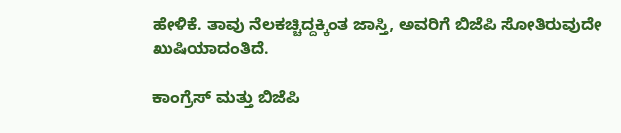ಹೇಳಿಕೆ. ತಾವು ನೆಲಕಚ್ಚಿದ್ದಕ್ಕಿಂತ ಜಾಸ್ತಿ, ಅವರಿಗೆ ಬಿಜೆಪಿ ಸೋತಿರುವುದೇ ಖುಷಿಯಾದಂತಿದೆ.

ಕಾಂಗ್ರೆಸ್ ಮತ್ತು ಬಿಜೆಪಿ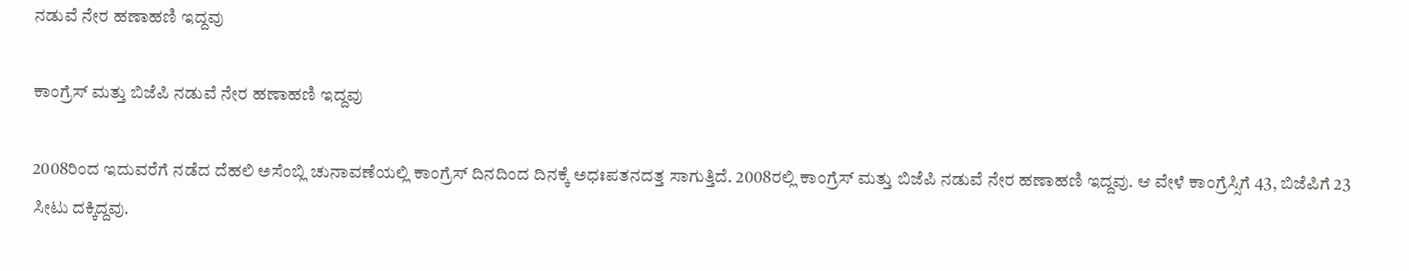ನಡುವೆ ನೇರ ಹಣಾಹಣಿ ಇದ್ದವು

ಕಾಂಗ್ರೆಸ್ ಮತ್ತು ಬಿಜೆಪಿ ನಡುವೆ ನೇರ ಹಣಾಹಣಿ ಇದ್ದವು

2008ರಿಂದ ಇದುವರೆಗೆ ನಡೆದ ದೆಹಲಿ ಅಸೆಂಬ್ಲಿ ಚುನಾವಣೆಯಲ್ಲಿ ಕಾಂಗ್ರೆಸ್ ದಿನದಿಂದ ದಿನಕ್ಕೆ ಅಧಃಪತನದತ್ತ ಸಾಗುತ್ತಿದೆ. 2008ರಲ್ಲಿ ಕಾಂಗ್ರೆಸ್ ಮತ್ತು ಬಿಜೆಪಿ ನಡುವೆ ನೇರ ಹಣಾಹಣಿ ಇದ್ದವು. ಆ ವೇಳೆ ಕಾಂಗ್ರೆಸ್ಸಿಗೆ 43, ಬಿಜೆಪಿಗೆ 23 ಸೀಟು ದಕ್ಕಿದ್ದವು.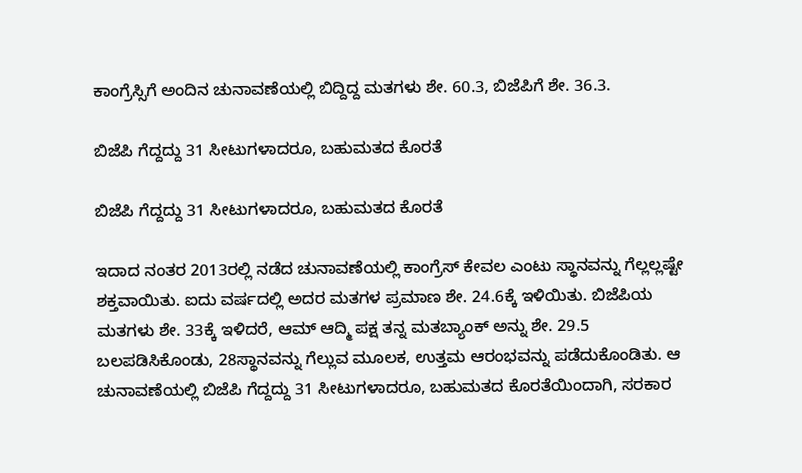ಕಾಂಗ್ರೆಸ್ಸಿಗೆ ಅಂದಿನ ಚುನಾವಣೆಯಲ್ಲಿ ಬಿದ್ದಿದ್ದ ಮತಗಳು ಶೇ. 60.3, ಬಿಜೆಪಿಗೆ ಶೇ. 36.3.

ಬಿಜೆಪಿ ಗೆದ್ದದ್ದು 31 ಸೀಟುಗಳಾದರೂ, ಬಹುಮತದ ಕೊರತೆ

ಬಿಜೆಪಿ ಗೆದ್ದದ್ದು 31 ಸೀಟುಗಳಾದರೂ, ಬಹುಮತದ ಕೊರತೆ

ಇದಾದ ನಂತರ 2013ರಲ್ಲಿ ನಡೆದ ಚುನಾವಣೆಯಲ್ಲಿ ಕಾಂಗ್ರೆಸ್ ಕೇವಲ ಎಂಟು ಸ್ಥಾನವನ್ನು ಗೆಲ್ಲಲ್ಲಷ್ಟೇ ಶಕ್ತವಾಯಿತು. ಐದು ವರ್ಷದಲ್ಲಿ ಅದರ ಮತಗಳ ಪ್ರಮಾಣ ಶೇ. 24.6ಕ್ಕೆ ಇಳಿಯಿತು. ಬಿಜೆಪಿಯ ಮತಗಳು ಶೇ. 33ಕ್ಕೆ ಇಳಿದರೆ, ಆಮ್ ಆದ್ಮಿ ಪಕ್ಷ ತನ್ನ ಮತಬ್ಯಾಂಕ್ ಅನ್ನು ಶೇ. 29.5 ಬಲಪಡಿಸಿಕೊಂಡು, 28ಸ್ಥಾನವನ್ನು ಗೆಲ್ಲುವ ಮೂಲಕ, ಉತ್ತಮ ಆರಂಭವನ್ನು ಪಡೆದುಕೊಂಡಿತು. ಆ ಚುನಾವಣೆಯಲ್ಲಿ ಬಿಜೆಪಿ ಗೆದ್ದದ್ದು 31 ಸೀಟುಗಳಾದರೂ, ಬಹುಮತದ ಕೊರತೆಯಿಂದಾಗಿ, ಸರಕಾರ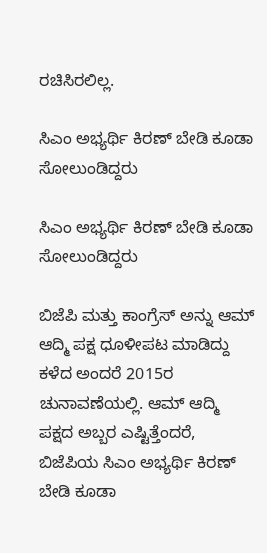ರಚಿಸಿರಲಿಲ್ಲ.

ಸಿಎಂ ಅಭ್ಯರ್ಥಿ ಕಿರಣ್ ಬೇಡಿ ಕೂಡಾ ಸೋಲುಂಡಿದ್ದರು

ಸಿಎಂ ಅಭ್ಯರ್ಥಿ ಕಿರಣ್ ಬೇಡಿ ಕೂಡಾ ಸೋಲುಂಡಿದ್ದರು

ಬಿಜೆಪಿ ಮತ್ತು ಕಾಂಗ್ರೆಸ್ ಅನ್ನು ಆಮ್ ಆದ್ಮಿ ಪಕ್ಷ ಧೂಳೀಪಟ ಮಾಡಿದ್ದು ಕಳೆದ ಅಂದರೆ 2015ರ ಚುನಾವಣೆಯಲ್ಲಿ. ಆಮ್ ಆದ್ಮಿ ಪಕ್ಷದ ಅಬ್ಬರ ಎಷ್ಟಿತ್ತೆಂದರೆ, ಬಿಜೆಪಿಯ ಸಿಎಂ ಅಭ್ಯರ್ಥಿ ಕಿರಣ್ ಬೇಡಿ ಕೂಡಾ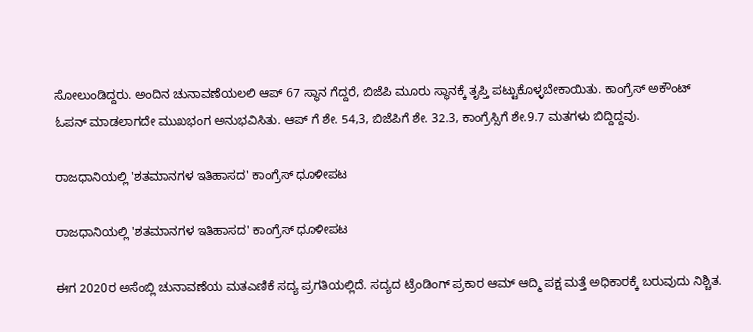ಸೋಲುಂಡಿದ್ದರು. ಅಂದಿನ ಚುನಾವಣೆಯಲಲಿ ಆಪ್ 67 ಸ್ಥಾನ ಗೆದ್ದರೆ, ಬಿಜೆಪಿ ಮೂರು ಸ್ಥಾನಕ್ಕೆ ತೃಪ್ತಿ ಪಟ್ಟುಕೊಳ್ಳಬೇಕಾಯಿತು. ಕಾಂಗ್ರೆಸ್ ಅಕೌಂಟ್ ಓಪನ್ ಮಾಡಲಾಗದೇ ಮುಖಭಂಗ ಅನುಭವಿಸಿತು. ಆಪ್ ಗೆ ಶೇ. 54,3, ಬಿಜೆಪಿಗೆ ಶೇ. 32.3, ಕಾಂಗ್ರೆಸ್ಸಿಗೆ ಶೇ.9.7 ಮತಗಳು ಬಿದ್ದಿದ್ದವು.

ರಾಜಧಾನಿಯಲ್ಲಿ 'ಶತಮಾನಗಳ ಇತಿಹಾಸದ' ಕಾಂಗ್ರೆಸ್ ಧೂಳೀಪಟ

ರಾಜಧಾನಿಯಲ್ಲಿ 'ಶತಮಾನಗಳ ಇತಿಹಾಸದ' ಕಾಂಗ್ರೆಸ್ ಧೂಳೀಪಟ

ಈಗ 2020ರ ಅಸೆಂಬ್ಲಿ ಚುನಾವಣೆಯ ಮತಎಣಿಕೆ ಸದ್ಯ ಪ್ರಗತಿಯಲ್ಲಿದೆ. ಸದ್ಯದ ಟ್ರೆಂಡಿಂಗ್ ಪ್ರಕಾರ ಆಮ್ ಆದ್ಮಿ ಪಕ್ಷ ಮತ್ತೆ ಅಧಿಕಾರಕ್ಕೆ ಬರುವುದು ನಿಶ್ಚಿತ.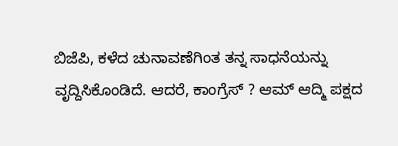ಬಿಜೆಪಿ, ಕಳೆದ ಚುನಾವಣೆಗಿಂತ ತನ್ನ ಸಾಧನೆಯನ್ನು ವೃದ್ದಿಸಿಕೊಂಡಿದೆ. ಆದರೆ, ಕಾಂಗ್ರೆಸ್ ? ಆಮ್ ಆದ್ಮಿ ಪಕ್ಷದ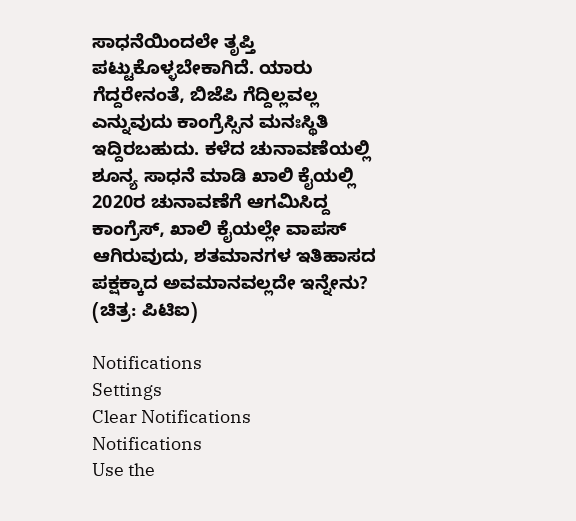ಸಾಧನೆಯಿಂದಲೇ ತೃಪ್ತಿ ಪಟ್ಟುಕೊಳ್ಳಬೇಕಾಗಿದೆ. ಯಾರು ಗೆದ್ದರೇನಂತೆ, ಬಿಜೆಪಿ ಗೆದ್ದಿಲ್ಲವಲ್ಲ ಎನ್ನುವುದು ಕಾಂಗ್ರೆಸ್ಸಿನ ಮನಃಸ್ಥಿತಿ ಇದ್ದಿರಬಹುದು. ಕಳೆದ ಚುನಾವಣೆಯಲ್ಲಿ ಶೂನ್ಯ ಸಾಧನೆ ಮಾಡಿ ಖಾಲಿ ಕೈಯಲ್ಲಿ 2020ರ ಚುನಾವಣೆಗೆ ಆಗಮಿಸಿದ್ದ ಕಾಂಗ್ರೆಸ್, ಖಾಲಿ ಕೈಯಲ್ಲೇ ವಾಪಸ್ ಆಗಿರುವುದು, ಶತಮಾನಗಳ ಇತಿಹಾಸದ ಪಕ್ಷಕ್ಕಾದ ಅವಮಾನವಲ್ಲದೇ ಇನ್ನೇನು? (ಚಿತ್ರ: ಪಿಟಿಐ)

Notifications
Settings
Clear Notifications
Notifications
Use the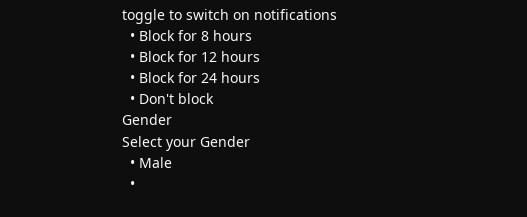toggle to switch on notifications
  • Block for 8 hours
  • Block for 12 hours
  • Block for 24 hours
  • Don't block
Gender
Select your Gender
  • Male
  •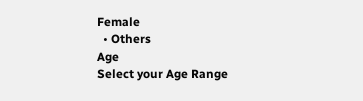Female
  • Others
Age
Select your Age Range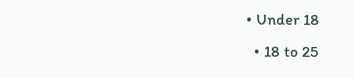• Under 18
  • 18 to 25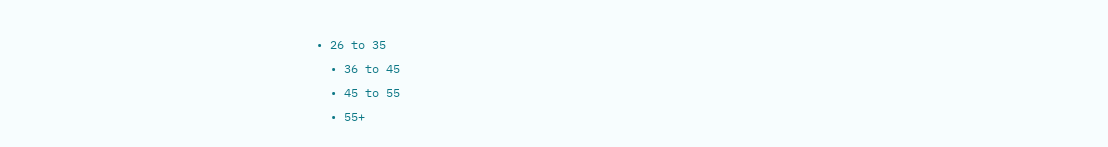• 26 to 35
  • 36 to 45
  • 45 to 55
  • 55+